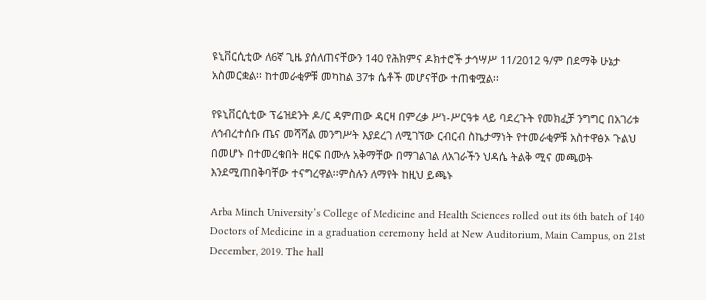ዩኒቨርሲቲው ለ6ኛ ጊዜ ያሰለጠናቸውን 140 የሕክምና ዶክተሮች ታኅሣሥ 11/2012 ዓ/ም በደማቅ ሁኔታ አስመርቋል፡፡ ከተመራቂዎቹ መካከል 37ቱ ሴቶች መሆናቸው ተጠቁሟል፡፡

የዩኒቨርሲቲው ፕሬዝደንት ዶ/ር ዳምጠው ዳርዛ በምረቃ ሥነ-ሥርዓቱ ላይ ባደረጉት የመክፈቻ ንግግር በአገሪቱ ለኅብረተሰቡ ጤና መሻሻል መንግሥት እያደረገ ለሚገኘው ርብርብ ስኬታማነት የተመራቂዎቹ አስተዋፅኦ ጉልህ በመሆኑ በተመረቁበት ዘርፍ በሙሉ አቅማቸው በማገልገል ለአገራችን ህዳሴ ትልቅ ሚና መጫወት እንደሚጠበቅባቸው ተናግረዋል፡፡ምስሉን ለማየት ከዚህ ይጫኑ

Arba Minch University’s College of Medicine and Health Sciences rolled out its 6th batch of 140 Doctors of Medicine in a graduation ceremony held at New Auditorium, Main Campus, on 21st December, 2019. The hall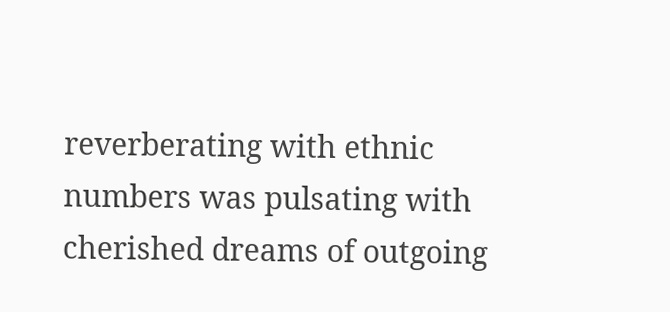reverberating with ethnic numbers was pulsating with cherished dreams of outgoing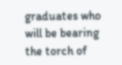graduates who will be bearing the torch of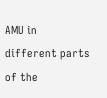AMU in different parts of the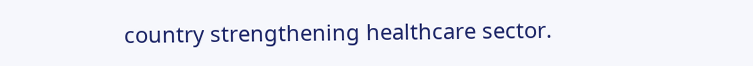country strengthening healthcare sector.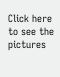Click here to see the pictures